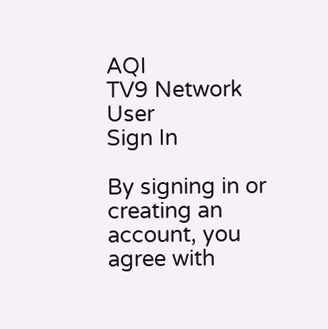AQI
TV9 Network
User
Sign In

By signing in or creating an account, you agree with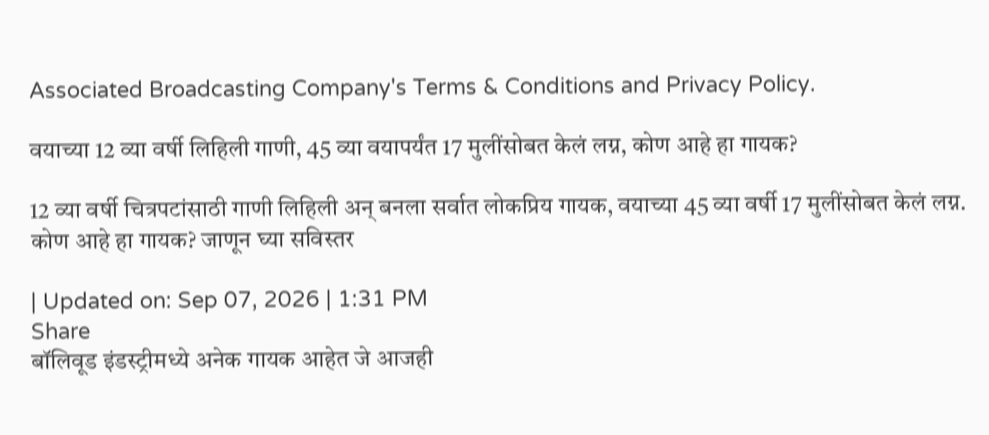Associated Broadcasting Company's Terms & Conditions and Privacy Policy.

वयाच्या 12 व्या वर्षी लिहिली गाणी, 45 व्या वयापर्यंत 17 मुलींसोबत केलं लग्न, कोण आहे हा गायक?

12 व्या वर्षी चित्रपटांसाठी गाणी लिहिली अन् बनला सर्वात लोकप्रिय गायक, वयाच्या 45 व्या वर्षी 17 मुलींसोबत केलं लग्न. कोण आहे हा गायक? जाणून घ्या सविस्तर

| Updated on: Sep 07, 2026 | 1:31 PM
Share
बॉलिवूड इंडस्ट्रीमध्ये अनेक गायक आहेत जे आजही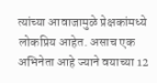त्यांच्या आवाजामुळे प्रेक्षकांमध्ये लोकप्रिय आहेत. असाच एक अभिनेता आहे ज्याने वयाच्या 12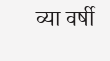व्या वर्षी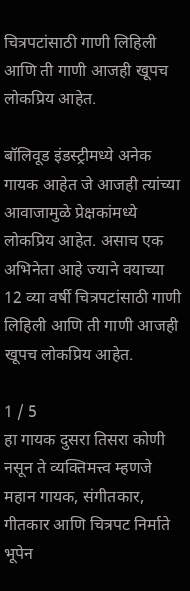चित्रपटांसाठी गाणी लिहिली आणि ती गाणी आजही खूपच लोकप्रिय आहेत.

बॉलिवूड इंडस्ट्रीमध्ये अनेक गायक आहेत जे आजही त्यांच्या आवाजामुळे प्रेक्षकांमध्ये लोकप्रिय आहेत. असाच एक अभिनेता आहे ज्याने वयाच्या 12 व्या वर्षी चित्रपटांसाठी गाणी लिहिली आणि ती गाणी आजही खूपच लोकप्रिय आहेत.

1 / 5
हा गायक दुसरा तिसरा कोणी नसून ते व्यक्तिमत्त्व म्हणजे महान गायक, संगीतकार, गीतकार आणि चित्रपट निर्माते भूपेन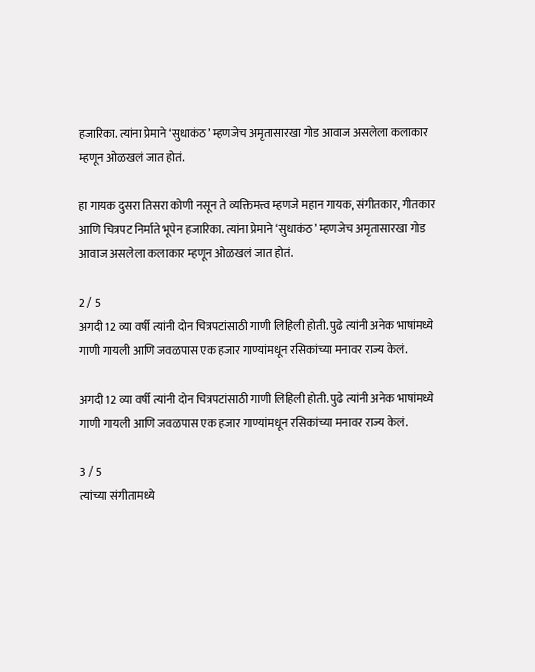हजारिका. त्यांना प्रेमाने ‘सुधाकंठ’ म्हणजेच अमृतासारखा गोड आवाज असलेला कलाकार म्हणून ओळखलं जात होतं.

हा गायक दुसरा तिसरा कोणी नसून ते व्यक्तिमत्त्व म्हणजे महान गायक, संगीतकार, गीतकार आणि चित्रपट निर्माते भूपेन हजारिका. त्यांना प्रेमाने ‘सुधाकंठ’ म्हणजेच अमृतासारखा गोड आवाज असलेला कलाकार म्हणून ओळखलं जात होतं.

2 / 5
अगदी 12 व्या वर्षी त्यांनी दोन चित्रपटांसाठी गाणी लिहिली होती. पुढे त्यांनी अनेक भाषांमध्ये गाणी गायली आणि जवळपास एक हजार गाण्यांमधून रसिकांच्या मनावर राज्य केलं.

अगदी 12 व्या वर्षी त्यांनी दोन चित्रपटांसाठी गाणी लिहिली होती. पुढे त्यांनी अनेक भाषांमध्ये गाणी गायली आणि जवळपास एक हजार गाण्यांमधून रसिकांच्या मनावर राज्य केलं.

3 / 5
त्यांच्या संगीतामध्ये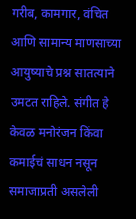गरीब, कामगार, वंचित आणि सामान्य माणसाच्या आयुष्याचे प्रश्न सातत्याने उमटत राहिले. संगीत हे केवळ मनोरंजन किंवा कमाईचं साधन नसून समाजाप्रती असलेली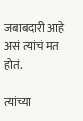जबाबदारी आहे असं त्यांचं मत होतं.

त्यांच्या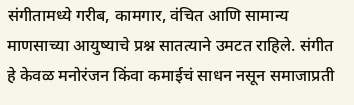संगीतामध्ये गरीब, कामगार, वंचित आणि सामान्य माणसाच्या आयुष्याचे प्रश्न सातत्याने उमटत राहिले. संगीत हे केवळ मनोरंजन किंवा कमाईचं साधन नसून समाजाप्रती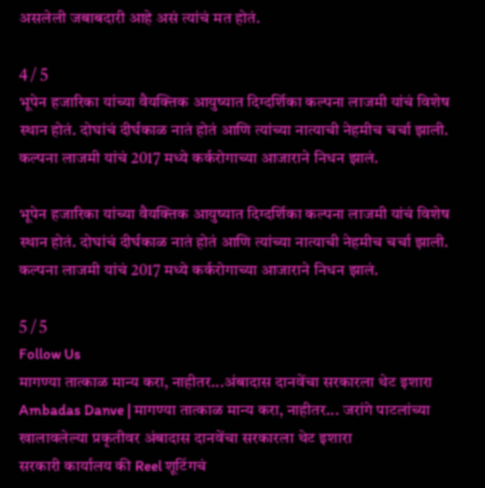असलेली जबाबदारी आहे असं त्यांचं मत होतं.

4 / 5
भूपेन हजारिका यांच्या वैयक्तिक आयुष्यात दिग्दर्शिका कल्पना लाजमी यांचं विशेष स्थान होतं. दोघांचं दीर्घकाळ नातं होतं आणि त्यांच्या नात्याची नेहमीच चर्चा झाली. कल्पना लाजमी यांचं 2017 मध्ये कर्करोगाच्या आजाराने निधन झालं.

भूपेन हजारिका यांच्या वैयक्तिक आयुष्यात दिग्दर्शिका कल्पना लाजमी यांचं विशेष स्थान होतं. दोघांचं दीर्घकाळ नातं होतं आणि त्यांच्या नात्याची नेहमीच चर्चा झाली. कल्पना लाजमी यांचं 2017 मध्ये कर्करोगाच्या आजाराने निधन झालं.

5 / 5
Follow Us
मागण्या तात्काळ मान्य करा, नाहीतर...अंबादास दानवेंचा सरकारला थेट इशारा
Ambadas Danve | मागण्या तात्काळ मान्य करा, नाहीतर... जरांगे पाटलांच्या खालावलेल्या प्रकृतीवर अंबादास दानवेंचा सरकारला थेट इशारा
सरकारी कार्यालय की Reel शूटिंगचं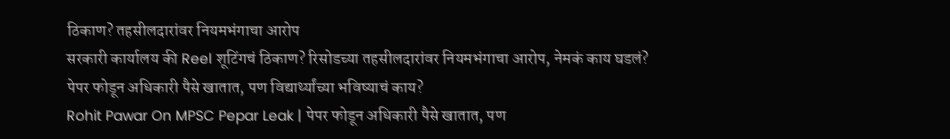ठिकाण? तहसीलदारांवर नियमभंगाचा आरोप
सरकारी कार्यालय की Reel शूटिंगचं ठिकाण? रिसोडच्या तहसीलदारांवर नियमभंगाचा आरोप, नेमकं काय घडलं?
पेपर फोडून अधिकारी पैसे खातात, पण विद्यार्थ्यांच्या भविष्याचं काय?
Rohit Pawar On MPSC Pepar Leak | पेपर फोडून अधिकारी पैसे खातात, पण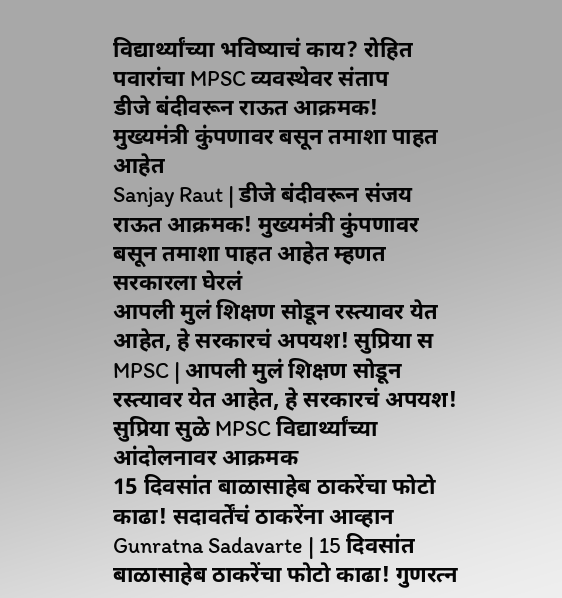विद्यार्थ्यांच्या भविष्याचं काय? रोहित पवारांचा MPSC व्यवस्थेवर संताप
डीजे बंदीवरून राऊत आक्रमक! मुख्यमंत्री कुंपणावर बसून तमाशा पाहत आहेत
Sanjay Raut | डीजे बंदीवरून संजय राऊत आक्रमक! मुख्यमंत्री कुंपणावर बसून तमाशा पाहत आहेत म्हणत सरकारला घेरलं
आपली मुलं शिक्षण सोडून रस्त्यावर येत आहेत, हे सरकारचं अपयश! सुप्रिया स
MPSC | आपली मुलं शिक्षण सोडून रस्त्यावर येत आहेत, हे सरकारचं अपयश! सुप्रिया सुळे MPSC विद्यार्थ्यांच्या आंदोलनावर आक्रमक
15 दिवसांत बाळासाहेब ठाकरेंचा फोटो काढा! सदावर्तेंचं ठाकरेंना आव्हान
Gunratna Sadavarte | 15 दिवसांत बाळासाहेब ठाकरेंचा फोटो काढा! गुणरत्न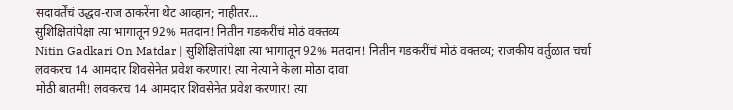सदावर्तेंचं उद्धव-राज ठाकरेंना थेट आव्हान; नाहीतर...
सुशिक्षितांपेक्षा त्या भागातून 92% मतदान! नितीन गडकरींचं मोठं वक्तव्य
Nitin Gadkari On Matdar | सुशिक्षितांपेक्षा त्या भागातून 92% मतदान! नितीन गडकरींचं मोठं वक्तव्य; राजकीय वर्तुळात चर्चा
लवकरच 14 आमदार शिवसेनेत प्रवेश करणार! त्या नेत्याने केला मोठा दावा
मोठी बातमी! लवकरच 14 आमदार शिवसेनेत प्रवेश करणार! त्या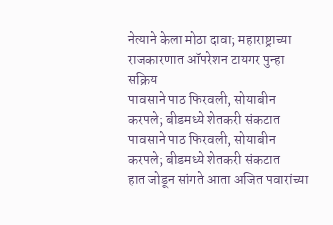नेत्याने केला मोठा दावा; महाराष्ट्राच्या राजकारणात ऑपरेशन टायगर पुन्हा सक्रिय
पावसाने पाठ फिरवली, सोयाबीन करपले; बीडमध्ये शेतकरी संकटात
पावसाने पाठ फिरवली, सोयाबीन करपले; बीडमध्ये शेतकरी संकटात
हात जोडून सांगते आता अजित पवारांच्या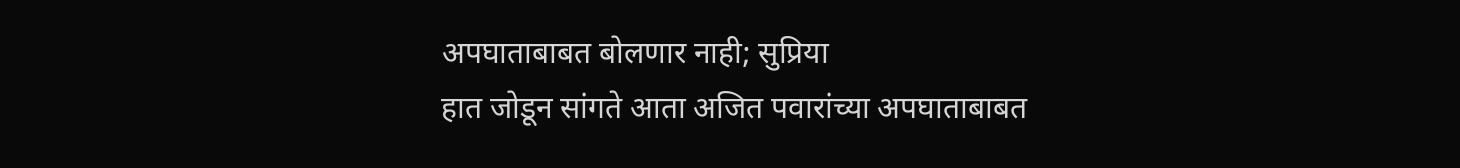अपघाताबाबत बोलणार नाही; सुप्रिया
हात जोडून सांगते आता अजित पवारांच्या अपघाताबाबत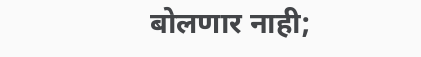बोलणार नाही;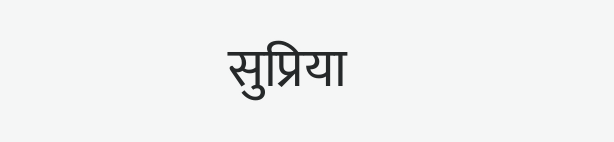सुप्रिया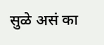सुळे असं का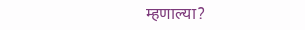म्हणाल्या?